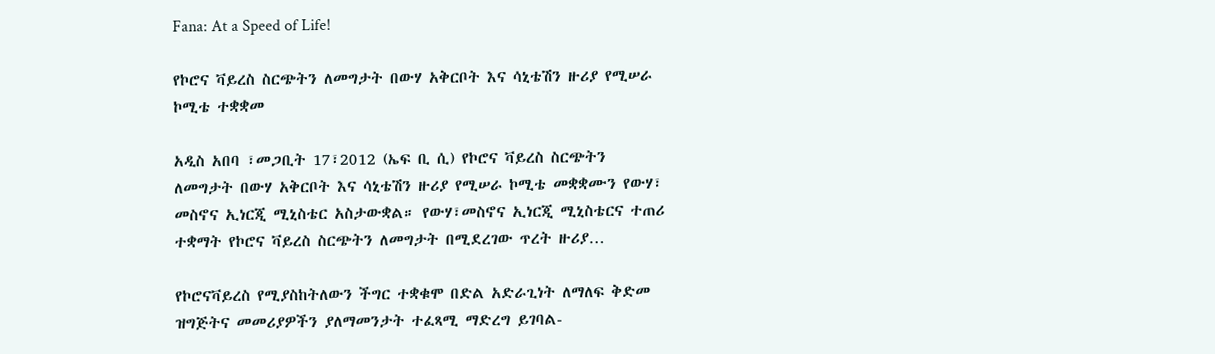Fana: At a Speed of Life!

የኮሮና ቫይረስ ስርጭትን ለመግታት በውሃ አቅርቦት እና ሳኒቴሽን ዙሪያ የሚሠራ ኮሚቴ ተቋቋመ

አዲስ አበባ ፣መጋቢት 17፣2012 (ኤፍ ቢ ሲ) የኮሮና ቫይረስ ስርጭትን ለመግታት በውሃ አቅርቦት እና ሳኒቴሽን ዙሪያ የሚሠራ ኮሚቴ መቋቋሙን የውሃ፣ መስኖና ኢነርጂ ሚኒስቴር አስታውቋል። የውሃ፣መስኖና ኢነርጂ ሚኒስቴርና ተጠሪ ተቋማት የኮሮና ቫይረስ ስርጭትን ለመግታት በሚደረገው ጥረት ዙሪያ…

የኮሮናቫይረስ የሚያስከትለውን ችግር ተቋቁሞ በድል አድራጊነት ለማለፍ ቅድመ ዝግጅትና መመሪያዎችን ያለማመንታት ተፈጻሚ ማድረግ ይገባል-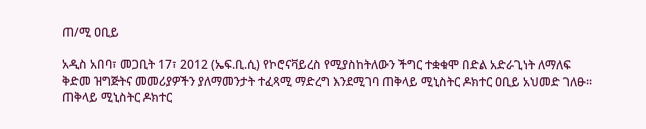ጠ/ሚ ዐቢይ

አዲስ አበባ፣ መጋቢት 17፣ 2012 (ኤፍ.ቢ.ሲ) የኮሮናቫይረስ የሚያስከትለውን ችግር ተቋቁሞ በድል አድራጊነት ለማለፍ ቅድመ ዝግጅትና መመሪያዎችን ያለማመንታት ተፈጻሚ ማድረግ እንደሚገባ ጠቅላይ ሚኒስትር ዶክተር ዐቢይ አህመድ ገለፁ። ጠቅላይ ሚኒስትር ዶክተር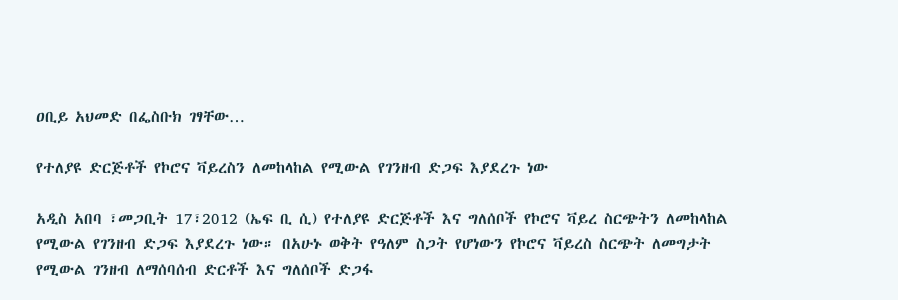ዐቢይ አህመድ በፌስቡክ ገፃቸው…

የተለያዩ ድርጅቶች የኮሮና ቫይረስን ለመከላከል የሚውል የገንዘብ ድጋፍ እያደረጉ ነው

አዲስ አበባ ፣መጋቢት 17፣2012 (ኤፍ ቢ ሲ) የተለያዩ ድርጅቶች እና ግለሰቦች የኮሮና ቫይረ ስርጭትን ለመከላከል የሚውል የገንዘብ ድጋፍ እያደረጉ ነው። በአሁኑ ወቅት የዓለም ስጋት የሆነውን የኮሮና ቫይረስ ስርጭት ለመግታት የሚውል ገንዘብ ለማሰባሰብ ድርቶች እና ግለሰቦች ድጋፋ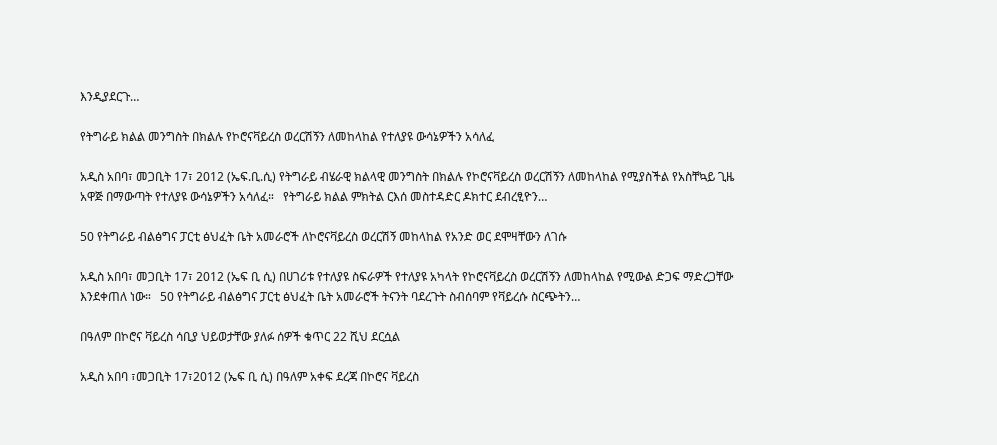እንዲያደርጉ…

የትግራይ ክልል መንግስት በክልሉ የኮሮናቫይረስ ወረርሽኝን ለመከላከል የተለያዩ ውሳኔዎችን አሳለፈ

አዲስ አበባ፣ መጋቢት 17፣ 2012 (ኤፍ.ቢ.ሲ) የትግራይ ብሄራዊ ክልላዊ መንግስት በክልሉ የኮሮናቫይረስ ወረርሽኝን ለመከላከል የሚያስችል የአስቸኳይ ጊዜ አዋጅ በማውጣት የተለያዩ ውሳኔዎችን አሳለፈ።   የትግራይ ክልል ምክትል ርእሰ መስተዳድር ዶክተር ደብረፂዮን…

50 የትግራይ ብልፅግና ፓርቲ ፅህፈት ቤት አመራሮች ለኮሮናቫይረስ ወረርሽኝ መከላከል የአንድ ወር ደሞዛቸውን ለገሱ

አዲስ አበባ፣ መጋቢት 17፣ 2012 (ኤፍ ቢ ሲ) በሀገሪቱ የተለያዩ ስፍራዎች የተለያዩ አካላት የኮሮናቫይረስ ወረርሽኝን ለመከላከል የሚውል ድጋፍ ማድረጋቸው እንደቀጠለ ነው።   50 የትግራይ ብልፅግና ፓርቲ ፅህፈት ቤት አመራሮች ትናንት ባደረጉት ስብሰባም የቫይረሱ ስርጭትን…

በዓለም በኮሮና ቫይረስ ሳቢያ ህይወታቸው ያለፉ ሰዎች ቁጥር 22 ሺህ ደርሷል

አዲስ አበባ ፣መጋቢት 17፣2012 (ኤፍ ቢ ሲ) በዓለም አቀፍ ደረጃ በኮሮና ቫይረስ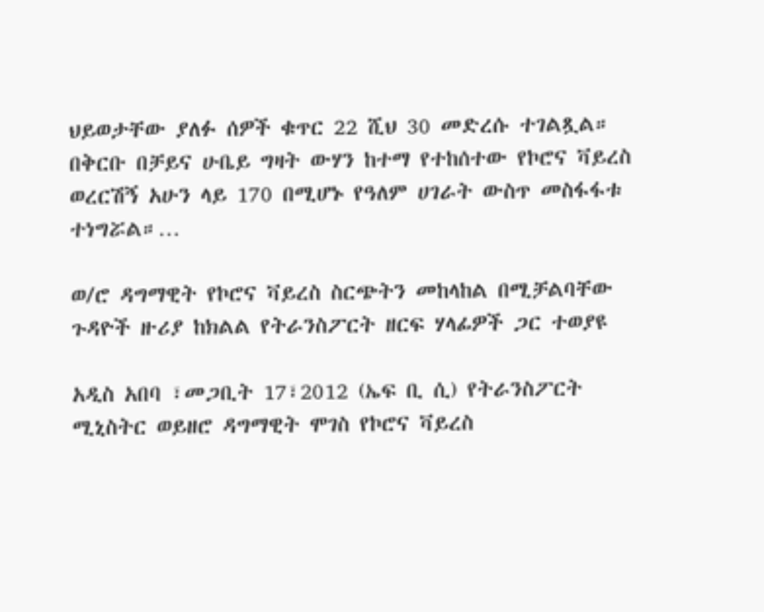ህይወታቸው ያለፉ ሰዎች ቁጥር 22 ሺህ 30 መድረሱ ተገልጿል። በቅርቡ በቻይና ሁቤይ ግዛት ውሃን ከተማ የተከሰተው የኮሮና ቫይረስ ወረርሽኝ አሁን ላይ 170 በሚሆኑ የዓለም ሀገራት ውስጥ መስፋፋቱ ተነግሯል።…

ወ/ሮ ዳግማዊት የኮሮና ቫይረስ ስርጭትን መከላከል በሚቻልባቸው ጉዳዮች ዙሪያ ከክልል የትራንስፖርት ዘርፍ ሃላፊዎች ጋር ተወያዩ

አዲስ አበባ ፣መጋቢት 17፣2012 (ኤፍ ቢ ሲ) የትራንስፖርት ሚኒስትር ወይዘሮ ዳግማዊት ሞገስ የኮሮና ቫይረስ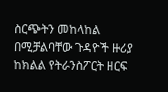ስርጭትን መከላከል በሚቻልባቸው ጉዳዮች ዙሪያ ከክልል የትራንስፖርት ዘርፍ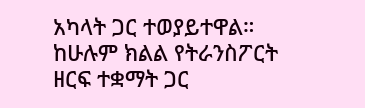አካላት ጋር ተወያይተዋል። ከሁሉም ክልል የትራንስፖርት ዘርፍ ተቋማት ጋር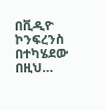በቪዲዮ ኮንፍረንስ በተካሄደው በዚህ…